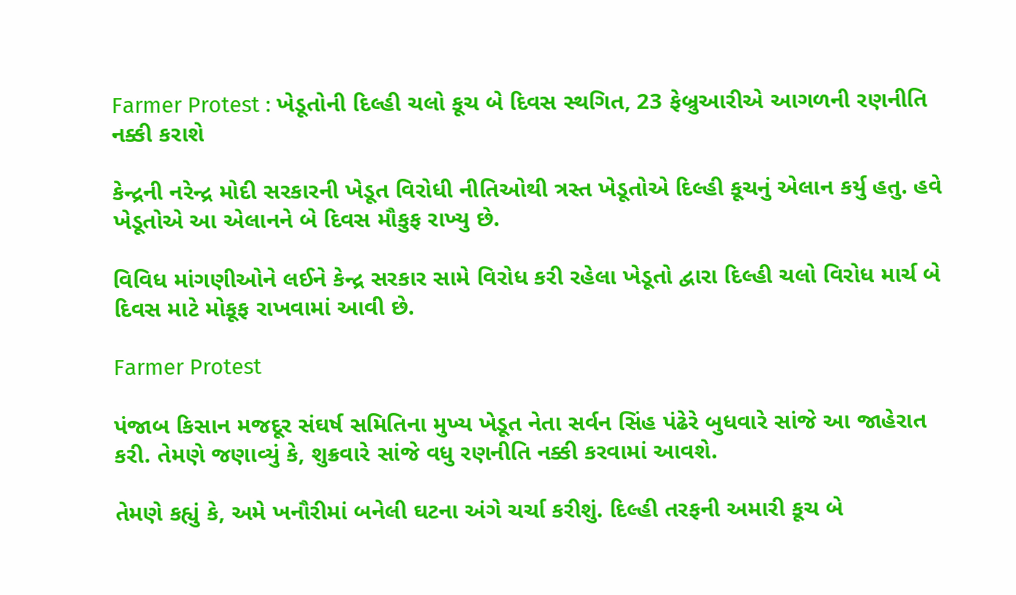Farmer Protest : ખેડૂતોની દિલ્હી ચલો કૂચ બે દિવસ સ્થગિત, 23 ફેબ્રુઆરીએ આગળની રણનીતિ નક્કી કરાશે

કેન્દ્રની નરેન્દ્ર મોદી સરકારની ખેડૂત વિરોધી નીતિઓથી ત્રસ્ત ખેડૂતોએ દિલ્હી કૂચનું એલાન કર્યુ હતુ. હવે ખેડૂતોએ આ એલાનને બે દિવસ મૌકુફ રાખ્યુ છે.

વિવિધ માંગણીઓને લઈને કેન્દ્ર સરકાર સામે વિરોધ કરી રહેલા ખેડૂતો દ્વારા દિલ્હી ચલો વિરોધ માર્ચ બે દિવસ માટે મોકૂફ રાખવામાં આવી છે.

Farmer Protest

પંજાબ કિસાન મજદૂર સંઘર્ષ સમિતિના મુખ્ય ખેડૂત નેતા સર્વન સિંહ પંઢેરે બુધવારે સાંજે આ જાહેરાત કરી. તેમણે જણાવ્યું કે, શુક્રવારે સાંજે વધુ રણનીતિ નક્કી કરવામાં આવશે.

તેમણે કહ્યું કે, અમે ખનૌરીમાં બનેલી ઘટના અંગે ચર્ચા કરીશું. દિલ્હી તરફની અમારી કૂચ બે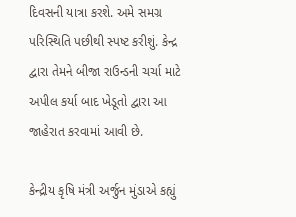દિવસની યાત્રા કરશે. અમે સમગ્ર પરિસ્થિતિ પછીથી સ્પષ્ટ કરીશું. કેન્દ્ર દ્વારા તેમને બીજા રાઉન્ડની ચર્ચા માટે અપીલ કર્યા બાદ ખેડૂતો દ્વારા આ જાહેરાત કરવામાં આવી છે.

કેન્દ્રીય કૃષિ મંત્રી અર્જુન મુંડાએ કહ્યું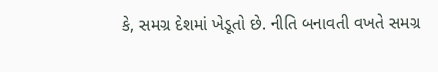કે, સમગ્ર દેશમાં ખેડૂતો છે. નીતિ બનાવતી વખતે સમગ્ર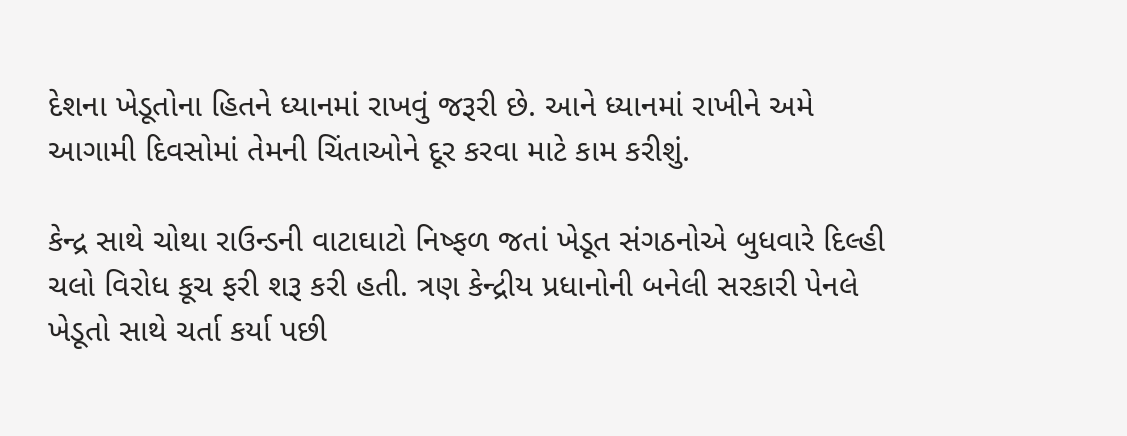દેશના ખેડૂતોના હિતને ધ્યાનમાં રાખવું જરૂરી છે. આને ધ્યાનમાં રાખીને અમે આગામી દિવસોમાં તેમની ચિંતાઓને દૂર કરવા માટે કામ કરીશું.

કેન્દ્ર સાથે ચોથા રાઉન્ડની વાટાઘાટો નિષ્ફળ જતાં ખેડૂત સંગઠનોએ બુધવારે દિલ્હી ચલો વિરોધ કૂચ ફરી શરૂ કરી હતી. ત્રણ કેન્દ્રીય પ્રધાનોની બનેલી સરકારી પેનલે ખેડૂતો સાથે ચર્તા કર્યા પછી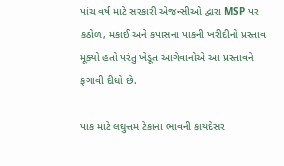પાંચ વર્ષ માટે સરકારી એજન્સીઓ દ્વારા MSP પર કઠોળ, મકાઈ અને કપાસના પાકની ખરીદીનો પ્રસ્તાવ મૂક્યો હતો પરંતુ ખેડૂત આગેવાનોએ આ પ્રસ્તાવને ફગાવી દીધો છે.

પાક માટે લઘુત્તમ ટેકાના ભાવની કાયદેસર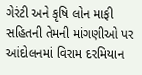ગેરંટી અને કૃષિ લોન માફી સહિતની તેમની માંગણીઓ પર આંદોલનમાં વિરામ દરમિયાન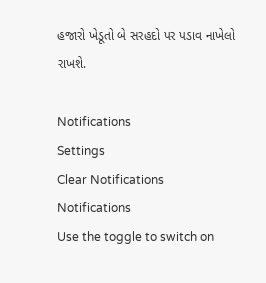હજારો ખેડૂતો બે સરહદો પર પડાવ નાખેલો રાખશે.

Notifications
Settings
Clear Notifications
Notifications
Use the toggle to switch on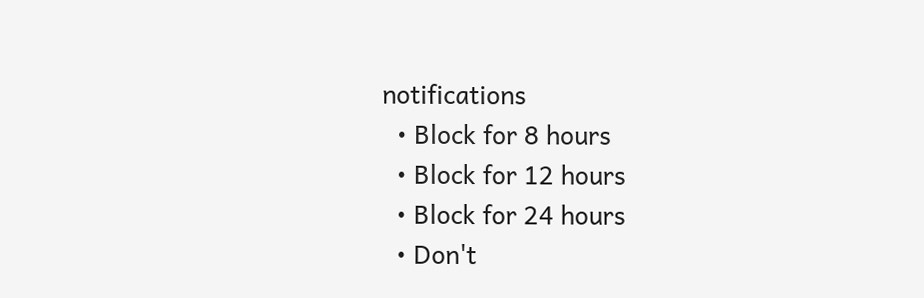notifications
  • Block for 8 hours
  • Block for 12 hours
  • Block for 24 hours
  • Don't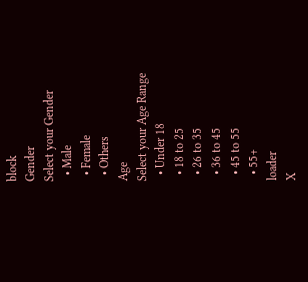block
Gender
Select your Gender
  • Male
  • Female
  • Others
Age
Select your Age Range
  • Under 18
  • 18 to 25
  • 26 to 35
  • 36 to 45
  • 45 to 55
  • 55+
loader
X